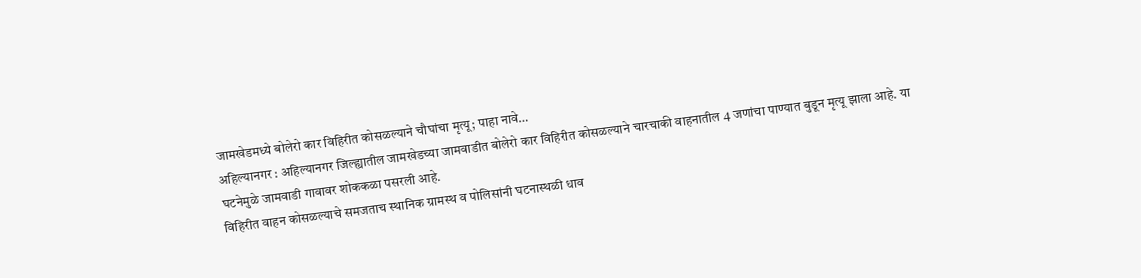जामखेडमध्ये बोलेरो कार विहिरीत कोसळल्याने चौघांचा मृत्यू; पाहा नावे…
अहिल्यानगर : अहिल्यानगर जिल्ह्यातील जामखेडच्या जामवाडीत बोलेरो कार विहिरीत कोसळल्याने चारचाकी वाहनातील 4 जणांचा पाण्यात बुडून मृत्यू झाला आहे. या घटनेमुळे जामवाडी गावावर शोककळा पसरली आहे.
विहिरीत वाहन कोसळल्याचे समजताच स्थानिक ग्रामस्थ व पोलिसांनी घटनास्थळी धाव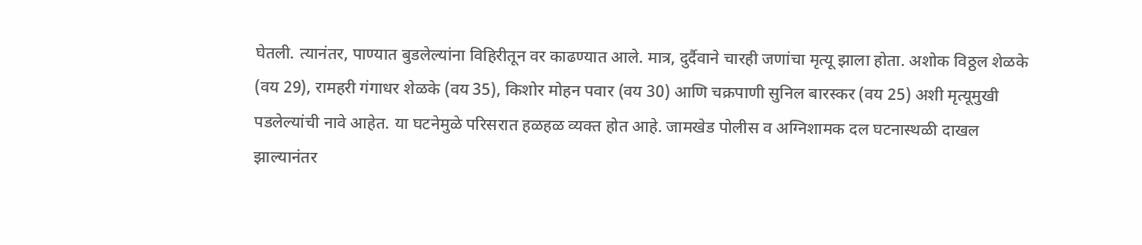घेतली. त्यानंतर, पाण्यात बुडलेल्यांना विहिरीतून वर काढण्यात आले. मात्र, दुर्दैवाने चारही जणांचा मृत्यू झाला होता. अशोक विठ्ठल शेळके (वय 29), रामहरी गंगाधर शेळके (वय 35), किशोर मोहन पवार (वय 30) आणि चक्रपाणी सुनिल बारस्कर (वय 25) अशी मृत्यूमुखी पडलेल्यांची नावे आहेत. या घटनेमुळे परिसरात हळहळ व्यक्त होत आहे. जामखेड पोलीस व अग्निशामक दल घटनास्थळी दाखल झाल्यानंतर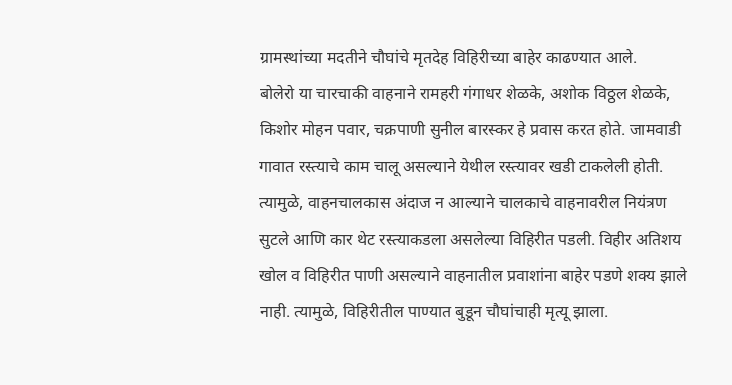ग्रामस्थांच्या मदतीने चौघांचे मृतदेह विहिरीच्या बाहेर काढण्यात आले.
बोलेरो या चारचाकी वाहनाने रामहरी गंगाधर शेळके, अशोक विठ्ठल शेळके, किशोर मोहन पवार, चक्रपाणी सुनील बारस्कर हे प्रवास करत होते. जामवाडी गावात रस्त्याचे काम चालू असल्याने येथील रस्त्यावर खडी टाकलेली होती. त्यामुळे, वाहनचालकास अंदाज न आल्याने चालकाचे वाहनावरील नियंत्रण सुटले आणि कार थेट रस्त्याकडला असलेल्या विहिरीत पडली. विहीर अतिशय खोल व विहिरीत पाणी असल्याने वाहनातील प्रवाशांना बाहेर पडणे शक्य झाले नाही. त्यामुळे, विहिरीतील पाण्यात बुडून चौघांचाही मृत्यू झाला.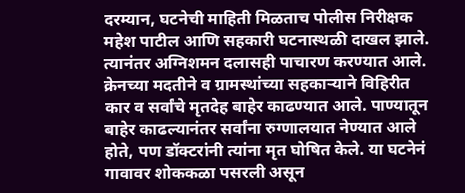दरम्यान, घटनेची माहिती मिळताच पोलीस निरीक्षक महेश पाटील आणि सहकारी घटनास्थळी दाखल झाले. त्यानंतर अग्निशमन दलासही पाचारण करण्यात आले. क्रेनच्या मदतीने व ग्रामस्थांच्या सहकाऱ्याने विहिरीत कार व सर्वांचे मृतदेह बाहेर काढण्यात आले. पाण्यातून बाहेर काढल्यानंतर सर्वांना रुग्णालयात नेण्यात आले होते, पण डॉक्टरांनी त्यांना मृत घोषित केले. या घटनेनं गावावर शोककळा पसरली असून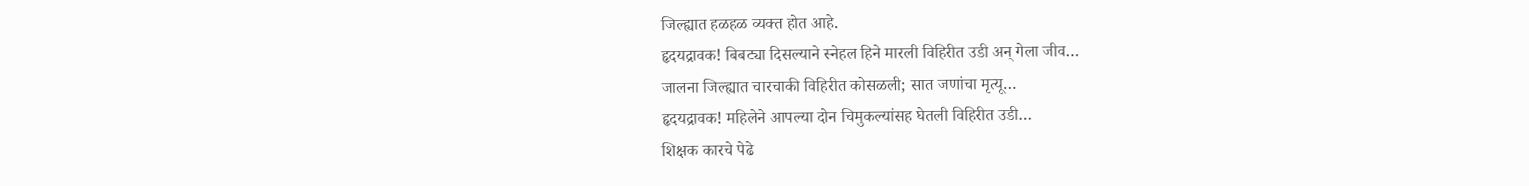जिल्ह्यात हळहळ व्यक्त होत आहे.
हृदयद्रावक! बिबट्या दिसल्याने स्नेहल हिने मारली विहिरीत उडी अन् गेला जीव…
जालना जिल्ह्यात चारचाकी विहिरीत कोसळली; सात जणांचा मृत्यू…
हृदयद्रावक! महिलेने आपल्या दोन चिमुकल्यांसह घेतली विहिरीत उडी…
शिक्षक कारचे पेढे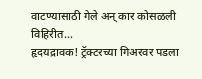वाटण्यासाठी गेले अन् कार कोसळली विहिरीत…
हृदयद्रावक! ट्रॅक्टरच्या गिअरवर पडला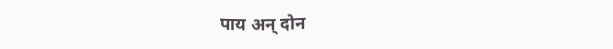पाय अन् दोन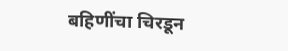बहिणींचा चिरडून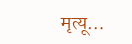मृत्यू…